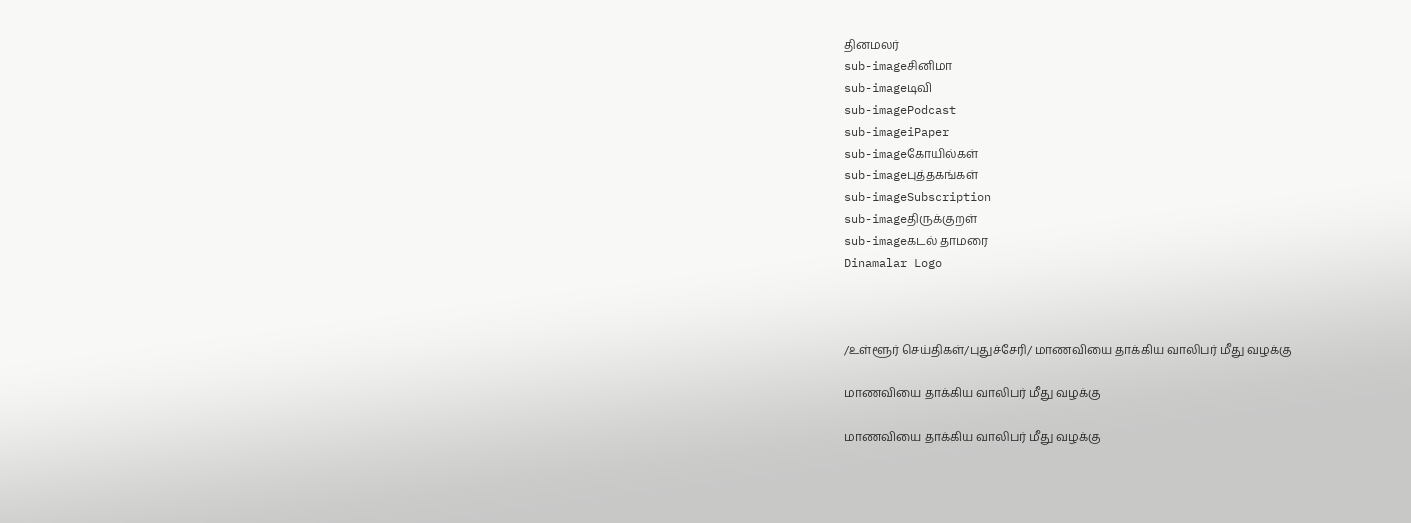தினமலர்
sub-imageசினிமா
sub-imageடிவி
sub-imagePodcast
sub-imageiPaper
sub-imageகோயில்கள்
sub-imageபுத்தகங்கள்
sub-imageSubscription
sub-imageதிருக்குறள்
sub-imageகடல் தாமரை
Dinamalar Logo



/உள்ளூர் செய்திகள்/புதுச்சேரி/ மாணவியை தாக்கிய வாலிபர் மீது வழக்கு

மாணவியை தாக்கிய வாலிபர் மீது வழக்கு

மாணவியை தாக்கிய வாலிபர் மீது வழக்கு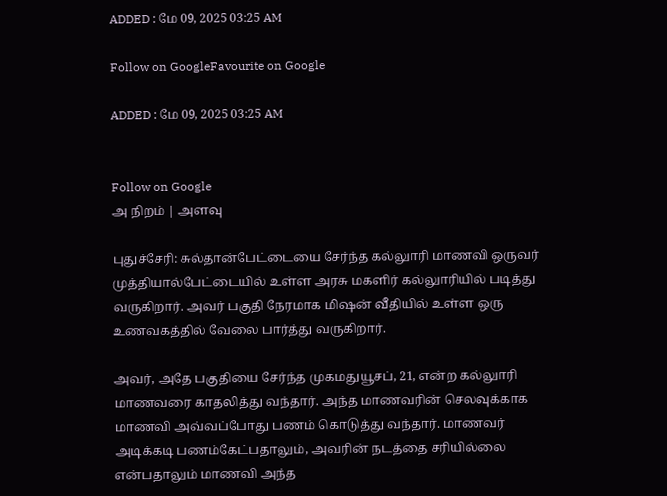ADDED : மே 09, 2025 03:25 AM

Follow on GoogleFavourite on Google

ADDED : மே 09, 2025 03:25 AM


Follow on Google
அ நிறம் | அளவு

புதுச்சேரி: சுல்தான்பேட்டையை சேர்ந்த கல்லுாரி மாணவி ஒருவர் முத்தியால்பேட்டையில் உள்ள அரசு மகளிர் கல்லுாரியில் படித்து வருகிறார். அவர் பகுதி நேரமாக மிஷன் வீதியில் உள்ள ஒரு உணவகத்தில் வேலை பார்த்து வருகிறார்.

அவர், அதே பகுதியை சேர்ந்த முகமதுயூசப், 21, என்ற கல்லுாரி மாணவரை காதலித்து வந்தார். அந்த மாணவரின் செலவுக்காக மாணவி அவ்வப்போது பணம் கொடுத்து வந்தார். மாணவர் அடிக்கடி பணம்கேட்பதாலும், அவரின் நடத்தை சரியில்லை என்பதாலும் மாணவி அந்த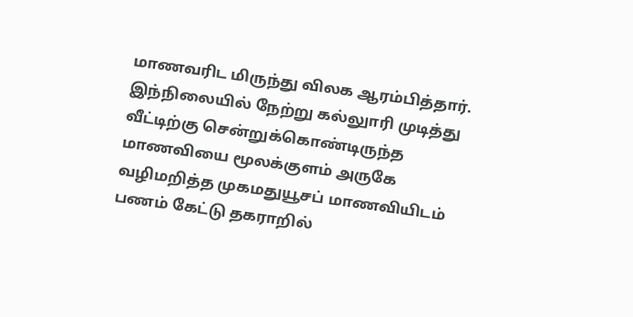மாணவரிட மிருந்து விலக ஆரம்பித்தார். இந்நிலையில் நேற்று கல்லுாரி முடித்து வீட்டிற்கு சென்றுக்கொண்டிருந்த மாணவியை மூலக்குளம் அருகே வழிமறித்த முகமதுயூசப் மாணவியிடம் பணம் கேட்டு தகராறில்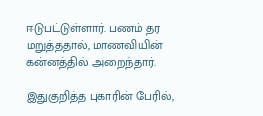ஈடுபட்டுள்ளார். பணம் தர மறுத்ததால், மாணவியின் கன்னத்தில் அறைந்தார்.

இதுகுறித்த புகாரின் பேரில்,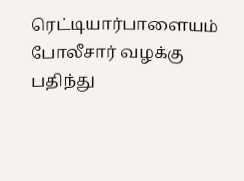ரெட்டியார்பாளையம் போலீசார் வழக்கு பதிந்து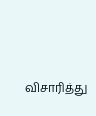விசாரித்து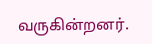வருகின்றனர்.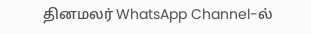தினமலர் WhatsApp Channel-ல்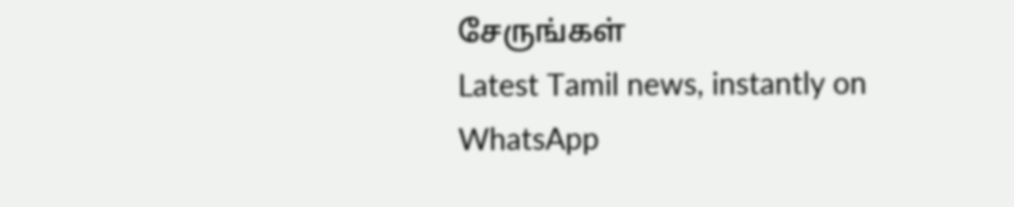சேருங்கள்
Latest Tamil news, instantly on WhatsApp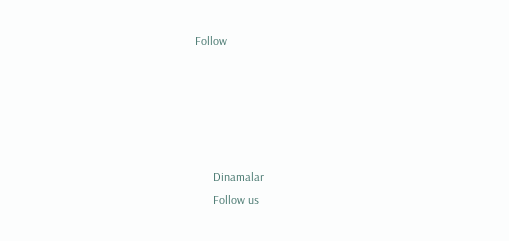Follow





      Dinamalar
      Follow us